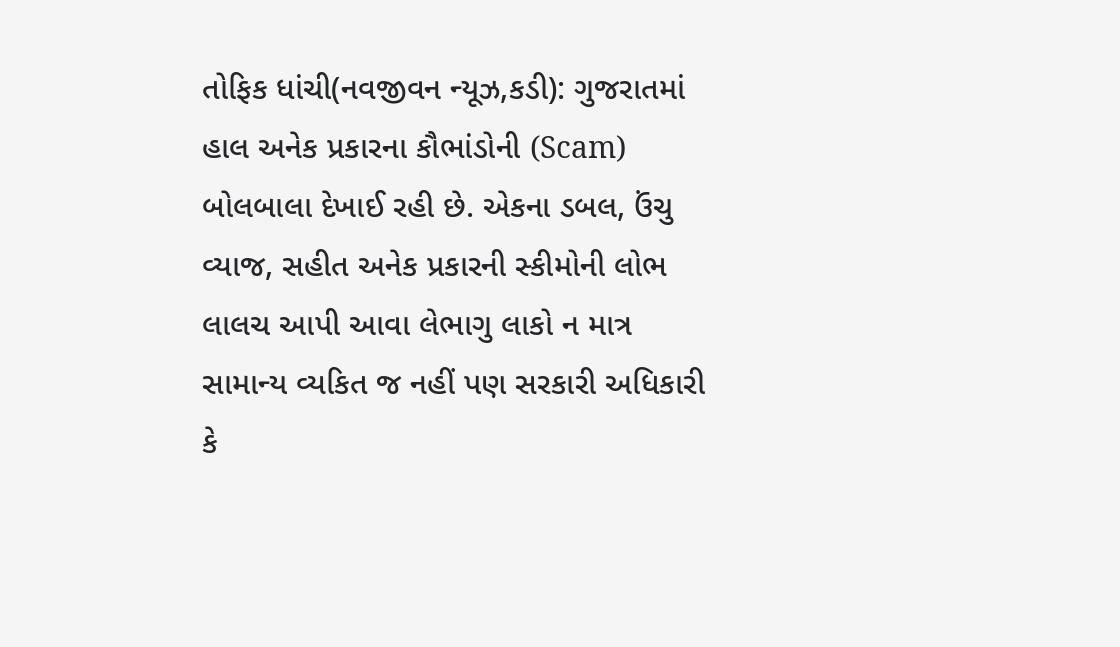તોફિક ધાંચી(નવજીવન ન્યૂઝ,કડી): ગુજરાતમાં હાલ અનેક પ્રકારના કૌભાંડોની (Scam) બોલબાલા દેખાઈ રહી છે. એકના ડબલ, ઉંચુ વ્યાજ, સહીત અનેક પ્રકારની સ્કીમોની લોભ લાલચ આપી આવા લેભાગુ લાકો ન માત્ર સામાન્ય વ્યકિત જ નહીં પણ સરકારી અધિકારી કે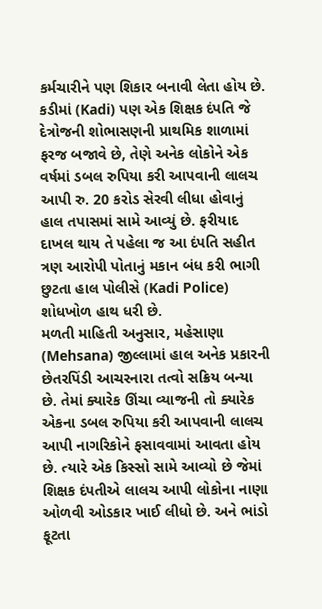કર્મચારીને પણ શિકાર બનાવી લેતા હોય છે. કડીમાં (Kadi) પણ એક શિક્ષક દંપતિ જે દેત્રોજની શોભાસણની પ્રાથમિક શાળામાં ફરજ બજાવે છે, તેણે અનેક લોકોને એક વર્ષમાં ડબલ રુપિયા કરી આપવાની લાલચ આપી રુ. 20 કરોડ સેરવી લીધા હોવાનું હાલ તપાસમાં સામે આવ્યું છે. ફરીયાદ દાખલ થાય તે પહેલા જ આ દંપતિ સહીત ત્રણ આરોપી પોતાનું મકાન બંધ કરી ભાગી છુટતા હાલ પોલીસે (Kadi Police) શોધખોળ હાથ ધરી છે.
મળતી માહિતી અનુસાર, મહેસાણા (Mehsana) જીલ્લામાં હાલ અનેક પ્રકારની છેતરપિંડી આચરનારા તત્વો સક્રિય બન્યા છે. તેમાં ક્યારેક ઊંચા વ્યાજની તો ક્યારેક એકના ડબલ રુપિયા કરી આપવાની લાલચ આપી નાગરિકોને ફસાવવામાં આવતા હોય છે. ત્યારે એક કિસ્સો સામે આવ્યો છે જેમાં શિક્ષક દંપતીએ લાલચ આપી લોકોના નાણા ઓળવી ઓડકાર ખાઈ લીધો છે. અને ભાંડો ફૂટતા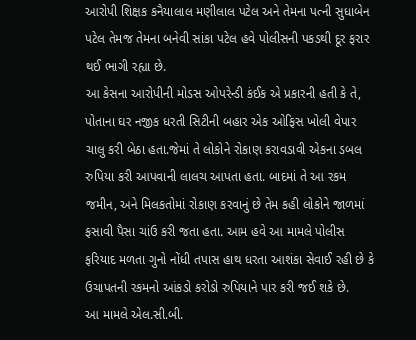આરોપી શિક્ષક કનૈયાલાલ મણીલાલ પટેલ અને તેમના પત્ની સુધાબેન પટેલ તેમજ તેમના બનેવી સાંકા પટેલ હવે પોલીસની પકડથી દૂર ફરાર થઈ ભાગી રહ્યા છે.
આ કેસના આરોપીની મોડસ ઓપરેન્ડી કંઈક એ પ્રકારની હતી કે તે, પોતાના ઘર નજીક ધરતી સિટીની બહાર એક ઓફિસ ખોલી વેપાર ચાલુ કરી બેઠા હતા.જેમાં તે લોકોને રોકાણ કરાવડાવી એકના ડબલ રુપિયા કરી આપવાની લાલચ આપતા હતા. બાદમાં તે આ રકમ જમીન, અને મિલકતોમાં રોકાણ કરવાનું છે તેમ કહી લોકોને જાળમાં ફસાવી પૈસા ચાંઉ કરી જતા હતા. આમ હવે આ મામલે પોલીસ ફરિયાદ મળતા ગુનો નોંધી તપાસ હાથ ધરતા આશંકા સેવાઈ રહી છે કે ઉચાપતની રકમનો આંકડો કરોડો રુપિયાને પાર કરી જઈ શકે છે.
આ મામલે એલ.સી.બી.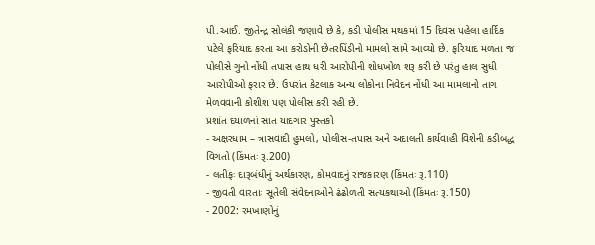પી.આઈ. જીતેન્દ્ર સોલંકી જણાવે છે કે, કડી પોલીસ મથકમાં 15 દિવસ પહેલા હાર્દિક પટેલે ફરિયાદ કરતા આ કરોડોની છેતરપિંડીનો મામલો સામે આવ્યો છે. ફરિયાદ મળતા જ પોલીસે ગુનો નોંધી તપાસ હાથ ધરી આરોપીની શોધખોળ શરૂ કરી છે પરંતુ હાલ સુધી આરોપીઓ ફરાર છે. ઉપરાંત કેટલાક અન્ય લોકોના નિવેદન નોંધી આ મામલાનો તાગ મેળવવાની કોશીશ પણ પોલીસ કરી રહી છે.
પ્રશાંત દયાળનાં સાત યાદગાર પુસ્તકો
- અક્ષરધામ – ત્રાસવાદી હુમલો, પોલીસ-તપાસ અને અદાલતી કાર્યવાહી વિશેની કડીબદ્ધ વિગતો (કિંમતઃ રૂ.200)
- લતીફઃ દારૂબંધીનું અર્થકારણ, કોમવાદનું રાજકારણ (કિંમતઃ રૂ.110)
- જીવતી વારતાઃ સૂતેલી સંવેદનાઓને ઢંઢોળતી સત્યકથાઓ (કિંમતઃ રૂ.150)
- 2002: રમખાણોનું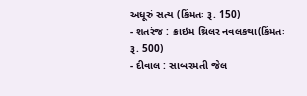અધૂરું સત્ય (કિંમતઃ રૂ. 150)
- શતરંજ : ક્રાઇમ થ્રિલર નવલકથા(કિંમતઃ રૂ. 500)
- દીવાલ : સાબરમતી જેલ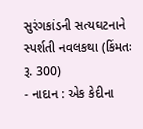સુરંગકાંડની સત્યઘટનાને સ્પર્શતી નવલકથા (કિંમતઃ રૂ. 300)
- નાદાન : એક કેદીના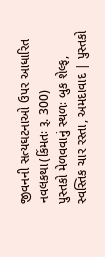જીવનની સત્યઘટનાઓ ઉપર આધારિત નવલકથા(કિંમતઃ રૂ. 300)
પુસ્તકો મેળવવાનું સ્થળઃ બુક શેલ્ફ, સ્વસ્તિક ચાર રસ્તા, અમદાવાદ | પુસ્તકો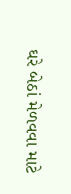ઘરે બેઠાં મેળવવા માટે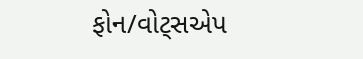ફોન/વોટ્સએપ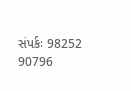સંપર્કઃ 98252 90796